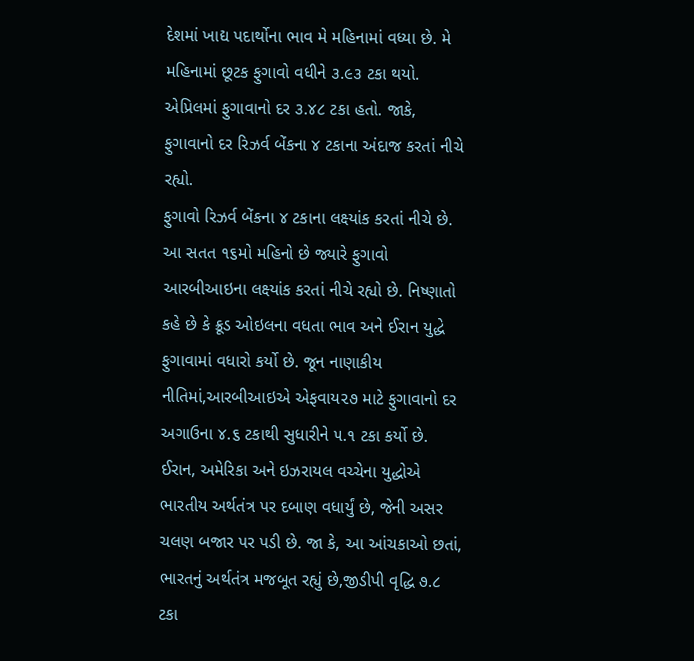દેશમાં ખાદ્ય પદાર્થોના ભાવ મે મહિનામાં વધ્યા છે. મે મહિનામાં છૂટક ફુગાવો વધીને ૩.૯૩ ટકા થયો. એપ્રિલમાં ફુગાવાનો દર ૩.૪૮ ટકા હતો. જાકે, ફુગાવાનો દર રિઝર્વ બેંકના ૪ ટકાના અંદાજ કરતાં નીચે રહ્યો.
ફુગાવો રિઝર્વ બેંકના ૪ ટકાના લક્ષ્યાંક કરતાં નીચે છે. આ સતત ૧૬મો મહિનો છે જ્યારે ફુગાવો આરબીઆઇના લક્ષ્યાંક કરતાં નીચે રહ્યો છે. નિષ્ણાતો કહે છે કે ક્રૂડ ઓઇલના વધતા ભાવ અને ઈરાન યુદ્ધે ફુગાવામાં વધારો કર્યો છે. જૂન નાણાકીય નીતિમાં,આરબીઆઇએ એફવાય૨૭ માટે ફુગાવાનો દર અગાઉના ૪.૬ ટકાથી સુધારીને ૫.૧ ટકા કર્યો છે.
ઈરાન, અમેરિકા અને ઇઝરાયલ વચ્ચેના યુદ્ધોએ ભારતીય અર્થતંત્ર પર દબાણ વધાર્યું છે, જેની અસર ચલણ બજાર પર પડી છે. જા કે, આ આંચકાઓ છતાં, ભારતનું અર્થતંત્ર મજબૂત રહ્યું છે,જીડીપી વૃદ્ધિ ૭.૮ ટકા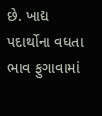છે. ખાદ્ય પદાર્થોના વધતા ભાવ ફુગાવામાં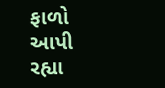ફાળો આપી રહ્યા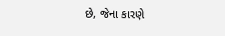છે, જેના કારણે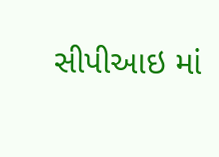સીપીઆઇ માં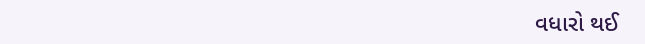વધારો થઈ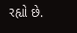રહ્યો છે.